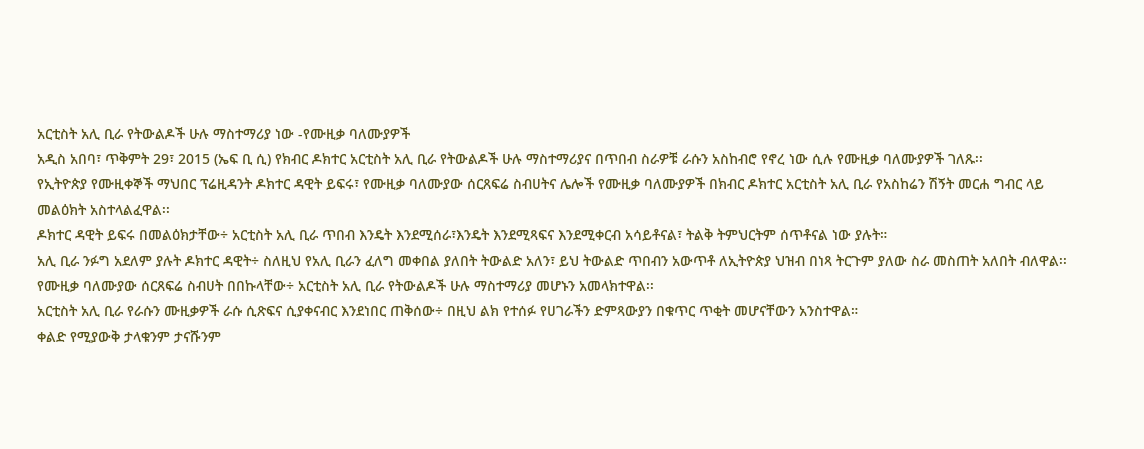አርቲስት አሊ ቢራ የትውልዶች ሁሉ ማስተማሪያ ነው -የሙዚቃ ባለሙያዎች
አዲስ አበባ፣ ጥቅምት 29፣ 2015 (ኤፍ ቢ ሲ) የክብር ዶክተር አርቲስት አሊ ቢራ የትውልዶች ሁሉ ማስተማሪያና በጥበብ ስራዎቹ ራሱን አስከብሮ የኖረ ነው ሲሉ የሙዚቃ ባለሙያዎች ገለጹ፡፡
የኢትዮጵያ የሙዚቀኞች ማህበር ፕሬዚዳንት ዶክተር ዳዊት ይፍሩ፣ የሙዚቃ ባለሙያው ሰርጸፍሬ ስብሀትና ሌሎች የሙዚቃ ባለሙያዎች በክብር ዶክተር አርቲስት አሊ ቢራ የአስከሬን ሽኝት መርሐ ግብር ላይ መልዕክት አስተላልፈዋል፡፡
ዶክተር ዳዊት ይፍሩ በመልዕክታቸው÷ አርቲስት አሊ ቢራ ጥበብ እንዴት እንደሚሰራ፣እንዴት እንደሚጻፍና እንደሚቀርብ አሳይቶናል፣ ትልቅ ትምህርትም ሰጥቶናል ነው ያሉት።
አሊ ቢራ ንፉግ አደለም ያሉት ዶክተር ዳዊት÷ ስለዚህ የአሊ ቢራን ፈለግ መቀበል ያለበት ትውልድ አለን፣ ይህ ትውልድ ጥበብን አውጥቶ ለኢትዮጵያ ህዝብ በነጻ ትርጉም ያለው ስራ መስጠት አለበት ብለዋል፡፡
የሙዚቃ ባለሙያው ሰርጸፍሬ ስብሀት በበኩላቸው÷ አርቲስት አሊ ቢራ የትውልዶች ሁሉ ማስተማሪያ መሆኑን አመላክተዋል፡፡
አርቲስት አሊ ቢራ የራሱን ሙዚቃዎች ራሱ ሲጽፍና ሲያቀናብር እንደነበር ጠቅሰው÷ በዚህ ልክ የተሰፉ የሀገራችን ድምጻውያን በቁጥር ጥቂት መሆናቸውን አንስተዋል።
ቀልድ የሚያውቅ ታላቁንም ታናሹንም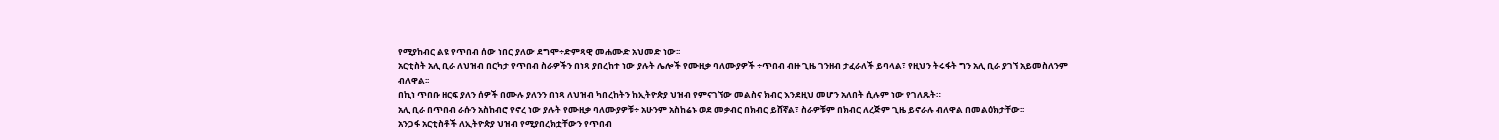የሚያከብር ልዩ የጥበብ ሰው ነበር ያለው ደግሞ÷ድምጻዊ መሐሙድ አህመድ ነው፡፡
አርቲስት አሊ ቢራ ለህዝብ በርካታ የጥበብ ስራዎችን በነጻ ያበረከተ ነው ያሉት ሌሎች የሙዚቃ ባለሙያዎች ÷ጥበብ ብዙ ጊዜ ገንዘብ ታፈራለች ይባላል፣ የዚህን ትሩፋት ግን አሊ ቢራ ያገኘ አይመስለንም ብለዋል፡፡
በኪነ ጥበቡ ዘርፍ ያለን ሰዎች በሙሉ ያለንን በነጻ ለህዝብ ካበረከትን ከኢትዮጵያ ህዝብ የምናገኘው መልስና ክብር እንደዚህ መሆን አለበት ሲሉም ነው የገለጹት።
አሊ ቢራ በጥበብ ራሱን አስከብሮ የኖረ ነው ያሉት የሙዚቃ ባለሙያዎቹ÷ አሁንም አስከሬኑ ወደ መቃብር በክብር ይሸኛል፣ ስራዎቹም በክብር ለረጅም ጊዜ ይኖራሉ ብለዋል በመልዕክታቸው፡፡
አንጋፋ አርቲስቶች ለኢትዮጵያ ህዝብ የሚያበረክቷቸውን የጥበብ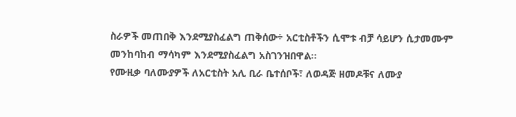ስራዎች መጠበቅ እንደሚያስፈልግ ጠቅሰው÷ አርቲስቶችን ሲሞቱ ብቻ ሳይሆን ሲታመሙም መንከባከብ ማሳካም እንደሚያስፈልግ አስገንዝበዋል፡፡
የሙዚቃ ባለሙያዎች ለአርቲስት አሊ ቢራ ቤተሰቦች፣ ለወዳጅ ዘመዶቹና ለሙያ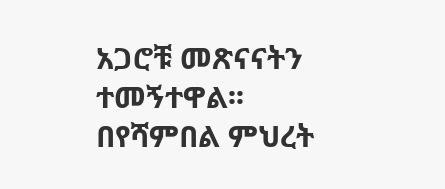አጋሮቹ መጽናናትን ተመኝተዋል፡፡
በየሻምበል ምህረት